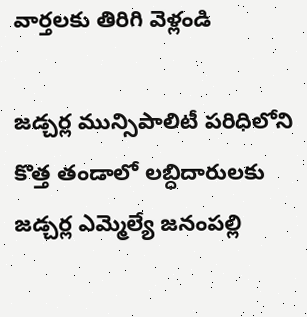వార్తలకు తిరిగి వెళ్లండి

జడ్చర్ల మున్సిపాలిటీ పరిధిలోని కొత్త తండాలో లబ్ధిదారులకు జడ్చర్ల ఎమ్మెల్యే జనంపల్లి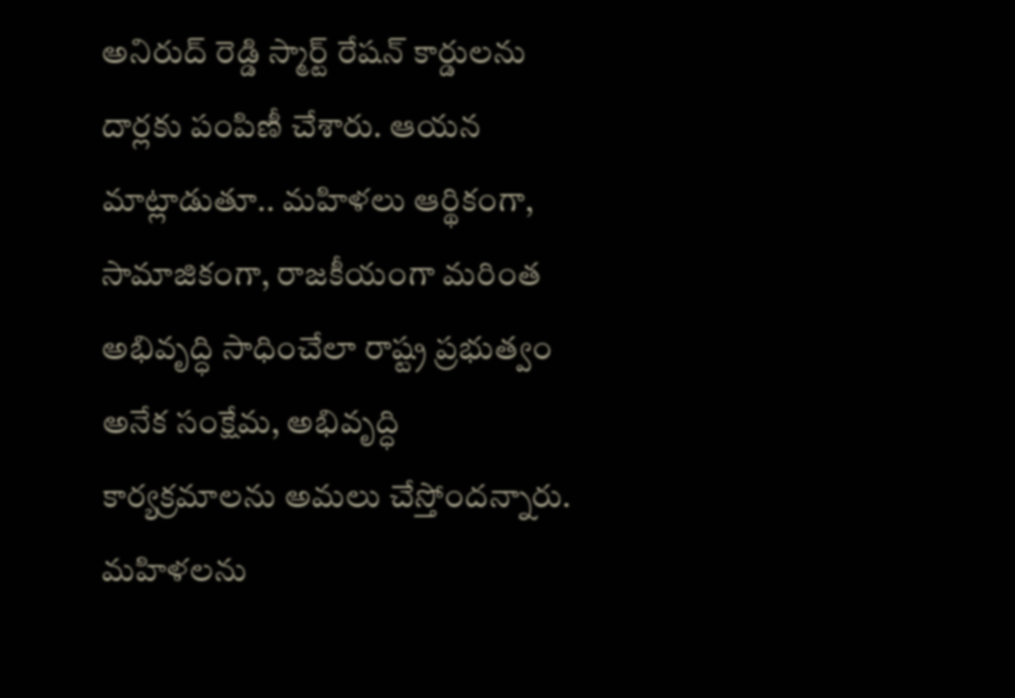అనిరుద్ రెడ్డి స్మార్ట్ రేషన్ కార్డులను దార్లకు పంపిణీ చేశారు. ఆయన మాట్లాడుతూ.. మహిళలు ఆర్థికంగా, సామాజికంగా, రాజకీయంగా మరింత అభివృద్ధి సాధించేలా రాష్ట్ర ప్రభుత్వం అనేక సంక్షేమ, అభివృద్ధి కార్యక్రమాలను అమలు చేస్తోందన్నారు.
మహిళలను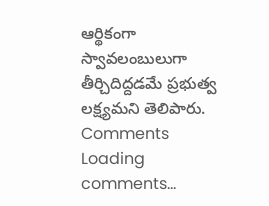ఆర్థికంగా స్వావలంబులుగా తీర్చిదిద్దడమే ప్రభుత్వ లక్ష్యమని తెలిపారు.
Comments
Loading comments...